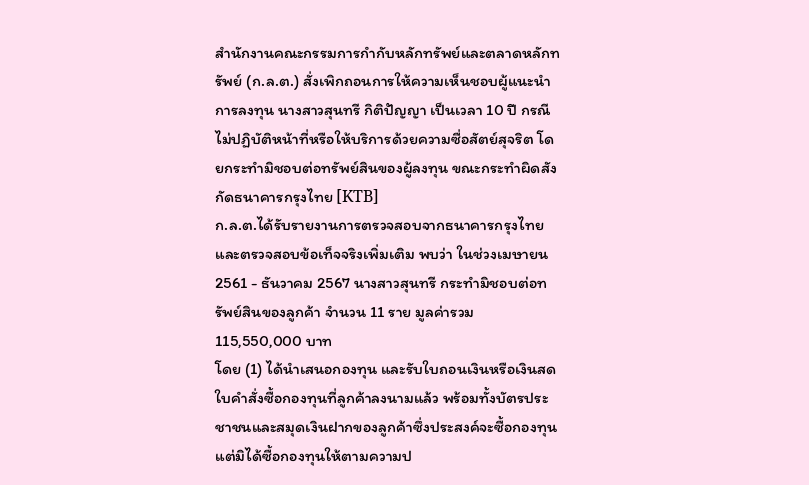สำนักงานคณะกรรมการกำกับหลักทรัพย์และตลาดหลักทรัพย์ (ก.ล.ต.) สั่งเพิกถอนการให้ความเห็นชอบผู้แนะนำการลงทุน นางสาวสุนทรี กิติปัญญา เป็นเวลา 10 ปี กรณีไม่ปฏิบัติหน้าที่หรือให้บริการด้วยความซื่อสัตย์สุจริต โดยกระทำมิชอบต่อทรัพย์สินของผู้ลงทุน ขณะกระทำผิดสังกัดธนาคารกรุงไทย [KTB]
ก.ล.ต.ได้รับรายงานการตรวจสอบจากธนาคารกรุงไทย และตรวจสอบข้อเท็จจริงเพิ่มเติม พบว่า ในช่วงเมษายน 2561 - ธันวาคม 2567 นางสาวสุนทรี กระทำมิชอบต่อทรัพย์สินของลูกค้า จำนวน 11 ราย มูลค่ารวม 115,550,000 บาท
โดย (1) ได้นำเสนอกองทุน และรับใบถอนเงินหรือเงินสด ใบคำสั่งซื้อกองทุนที่ลูกค้าลงนามแล้ว พร้อมทั้งบัตรประชาชนและสมุดเงินฝากของลูกค้าซึ่งประสงค์จะซื้อกองทุน แต่มิได้ซื้อกองทุนให้ตามความป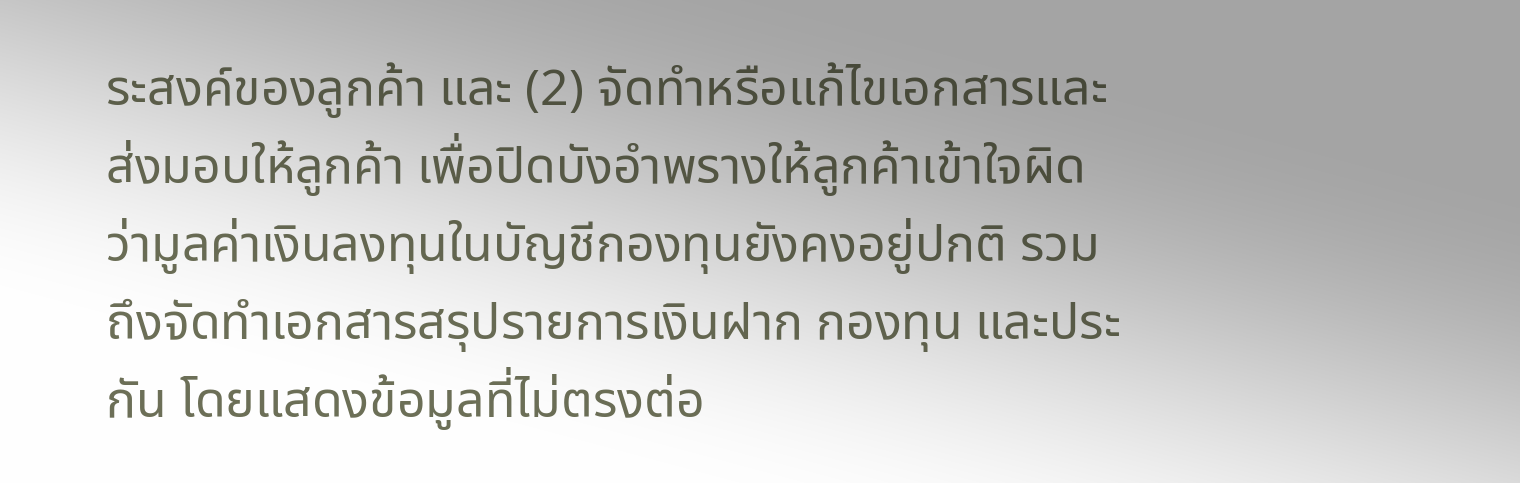ระสงค์ของลูกค้า และ (2) จัดทำหรือแก้ไขเอกสารและส่งมอบให้ลูกค้า เพื่อปิดบังอำพรางให้ลูกค้าเข้าใจผิดว่ามูลค่าเงินลงทุนในบัญชีกองทุนยังคงอยู่ปกติ รวมถึงจัดทำเอกสารสรุปรายการเงินฝาก กองทุน และประกัน โดยแสดงข้อมูลที่ไม่ตรงต่อ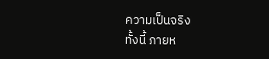ความเป็นจริง
ทั้งนี้ ภายห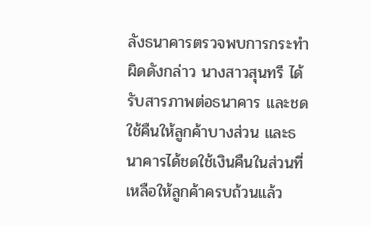ลังธนาคารตรวจพบการกระทำผิดดังกล่าว นางสาวสุนทรี ได้รับสารภาพต่อธนาคาร และชดใช้คืนให้ลูกค้าบางส่วน และธนาคารได้ชดใช้เงินคืนในส่วนที่เหลือให้ลูกค้าครบถ้วนแล้ว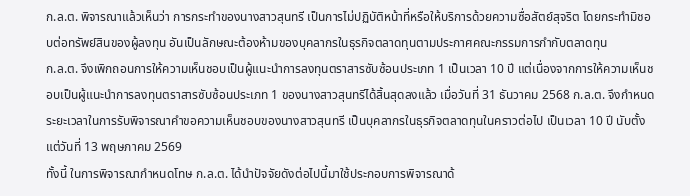ก.ล.ต. พิจารณาแล้วเห็นว่า การกระทำของนางสาวสุนทรี เป็นการไม่ปฏิบัติหน้าที่หรือให้บริการด้วยความซื่อสัตย์สุจริต โดยกระทำมิชอบต่อทรัพย์สินของผู้ลงทุน อันเป็นลักษณะต้องห้ามของบุคลากรในธุรกิจตลาดทุนตามประกาศคณะกรรมการกำกับตลาดทุน
ก.ล.ต. จึงเพิกถอนการให้ความเห็นชอบเป็นผู้แนะนำการลงทุนตราสารซับซ้อนประเภท 1 เป็นเวลา 10 ปี แต่เนื่องจากการให้ความเห็นชอบเป็นผู้แนะนำการลงทุนตราสารซับซ้อนประเภท 1 ของนางสาวสุนทรีได้สิ้นสุดลงแล้ว เมื่อวันที่ 31 ธันวาคม 2568 ก.ล.ต. จึงกำหนดระยะเวลาในการรับพิจารณาคำขอความเห็นชอบของนางสาวสุนทรี เป็นบุคลากรในธุรกิจตลาดทุนในคราวต่อไป เป็นเวลา 10 ปี นับตั้งแต่วันที่ 13 พฤษภาคม 2569
ทั้งนี้ ในการพิจารณากำหนดโทษ ก.ล.ต. ได้นำปัจจัยดังต่อไปนี้มาใช้ประกอบการพิจารณาด้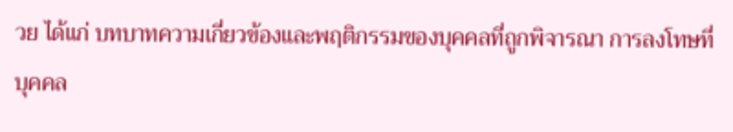วย ได้แก่ บทบาทความเกี่ยวข้องและพฤติกรรมของบุคคลที่ถูกพิจารณา การลงโทษที่บุคคล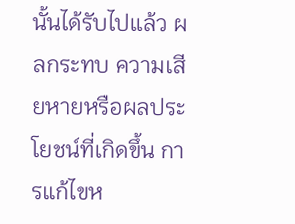นั้นได้รับไปแล้ว ผลกระทบ ความเสียหายหรือผลประโยชน์ที่เกิดขึ้น การแก้ไขห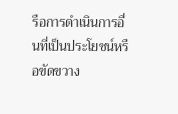รือการดำเนินการอื่นที่เป็นประโยชน์หรือขัดขวาง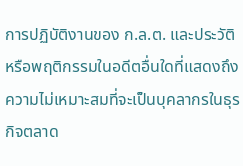การปฏิบัติงานของ ก.ล.ต. และประวัติหรือพฤติกรรมในอดีตอื่นใดที่แสดงถึงความไม่เหมาะสมที่จะเป็นบุคลากรในธุรกิจตลาด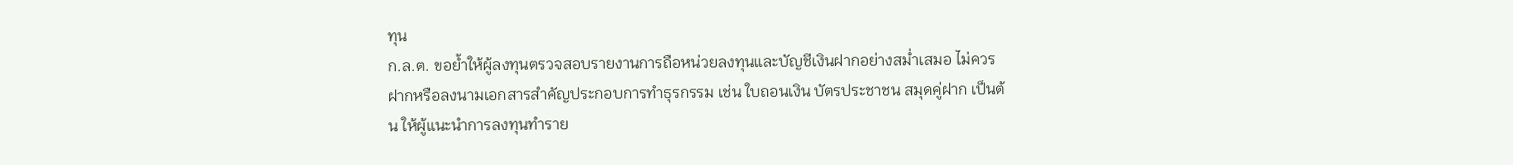ทุน
ก.ล.ต. ขอย้ำให้ผู้ลงทุนตรวจสอบรายงานการถือหน่วยลงทุนและบัญชีเงินฝากอย่างสม่ำเสมอ ไม่ควรฝากหรือลงนามเอกสารสำคัญประกอบการทำธุรกรรม เช่น ใบถอนเงิน บัตรประชาชน สมุดคู่ฝาก เป็นต้น ให้ผู้แนะนำการลงทุนทำราย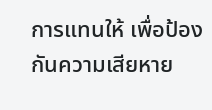การแทนให้ เพื่อป้องกันความเสียหาย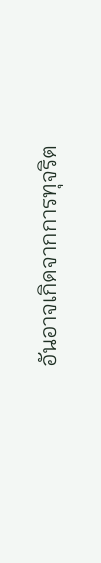อันอาจเกิดจากการทุจริต